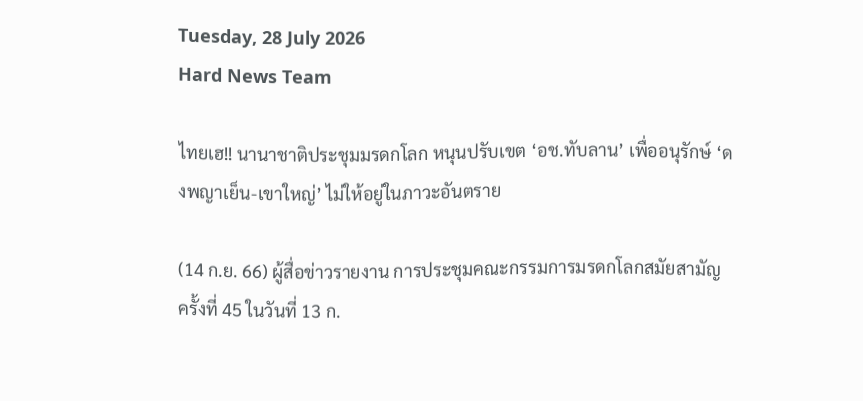Tuesday, 28 July 2026
Hard News Team

ไทยเฮ!! นานาชาติประชุมมรดกโลก หนุนปรับเขต ‘อช.ทับลาน’ เพื่ออนุรักษ์ ‘ดงพญาเย็น-เขาใหญ่’ ไม่ให้อยู่ในภาวะอันตราย

(14 ก.ย. 66) ผู้สื่อข่าวรายงาน การประชุมคณะกรรมการมรดกโลกสมัยสามัญ ครั้งที่ 45 ในวันที่ 13 ก.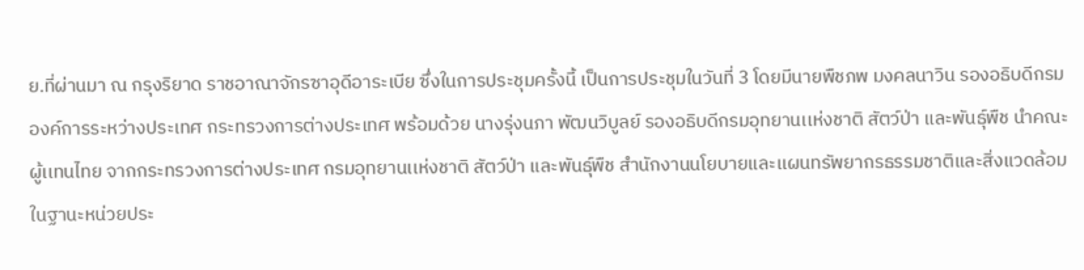ย.ที่ผ่านมา ณ กรุงริยาด ราชอาณาจักรซาอุดีอาระเบีย ซึ่งในการประชุมครั้งนี้ เป็นการประชุมในวันที่ 3 โดยมีนายพืชภพ มงคลนาวิน รองอธิบดีกรมองค์การระหว่างประเทศ กระทรวงการต่างประเทศ พร้อมด้วย นางรุ่งนภา พัฒนวิบูลย์ รองอธิบดีกรมอุทยานเเห่งชาติ สัตว์ป่า และพันธุ์พืช นำคณะผู้เเทนไทย จากกระทรวงการต่างประเทศ กรมอุทยานเเห่งชาติ สัตว์ป่า และพันธุ์พืช สำนักงานนโยบายและเเผนทรัพยากรธรรมชาติและสิ่งแวดล้อม ในฐานะหน่วยประ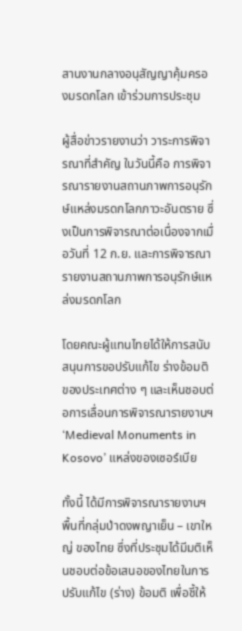สานงานกลางอนุสัญญาคุ้มครองมรดกโลก เข้าร่วมการประชุม

ผู้สื่อข่าวรายงานว่า วาระการพิจารณาที่สำคัญ ในวันนี้คือ การพิจารณารายงานสถานภาพการอนุรักษ์แหล่งมรดกโลกภาวะอันตราย ซึ่งเป็นการพิจารณาต่อเนื่องจากเมื่อวันที่ 12 ก.ย. และการพิจารณารายงานสถานภาพการอนุรักษ์แหล่งมรดกโลก

โดยคณะผู้แทนไทยได้ให้การสนับสนุนการขอปรับแก้ไข ร่างข้อมติ ของประเทศต่าง ๆ และเห็นชอบต่อการเลื่อนการพิจารณารายงานฯ ‘Medieval Monuments in Kosovo’ แหล่งของเซอร์เบีย

ทั้งนี้ ได้มีการพิจารณารายงานฯ พื้นที่กลุ่มป่าดงพญาเย็น – เขาใหญ่ ของไทย ซึ่งที่ประชุมได้มีมติเห็นชอบต่อข้อเสนอของไทยในการปรับแก้ไข (ร่าง) ข้อมติ เพื่อชี้ให้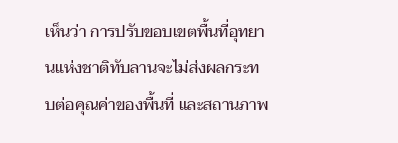เห็นว่า การปรับขอบเขตพื้นที่อุทยานแห่งชาติทับลานจะไม่ส่งผลกระทบต่อคุณค่าของพื้นที่ และสถานภาพ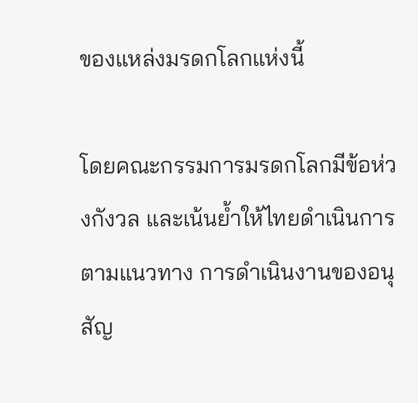ของแหล่งมรดกโลกแห่งนี้

โดยคณะกรรมการมรดกโลกมีข้อห่วงกังวล และเน้นย้ำให้ไทยดำเนินการตามแนวทาง การดำเนินงานของอนุสัญ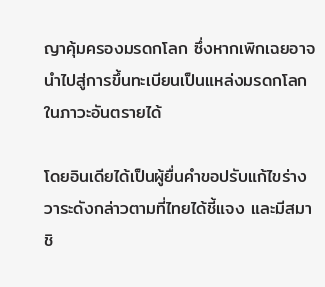ญาคุ้มครองมรดกโลก ซึ่งหากเพิกเฉยอาจนำไปสู่การขึ้นทะเบียนเป็นแหล่งมรดกโลกในภาวะอันตรายได้

โดยอินเดียได้เป็นผู้ยื่นคำขอปรับแก้ไขร่างวาระดังกล่าวตามที่ไทยได้ชี้แจง และมีสมาชิ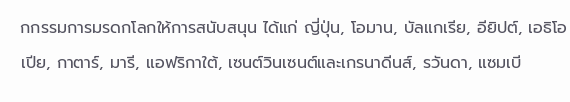กกรรมการมรดกโลกให้การสนับสนุน ได้แก่ ญี่ปุ่น, โอมาน, บัลแกเรีย, อียิปต์, เอธิโอเปีย, กาตาร์, มารี, แอฟริกาใต้, เซนต์วินเซนต์และเกรนาดีนส์, รวันดา, แซมเบี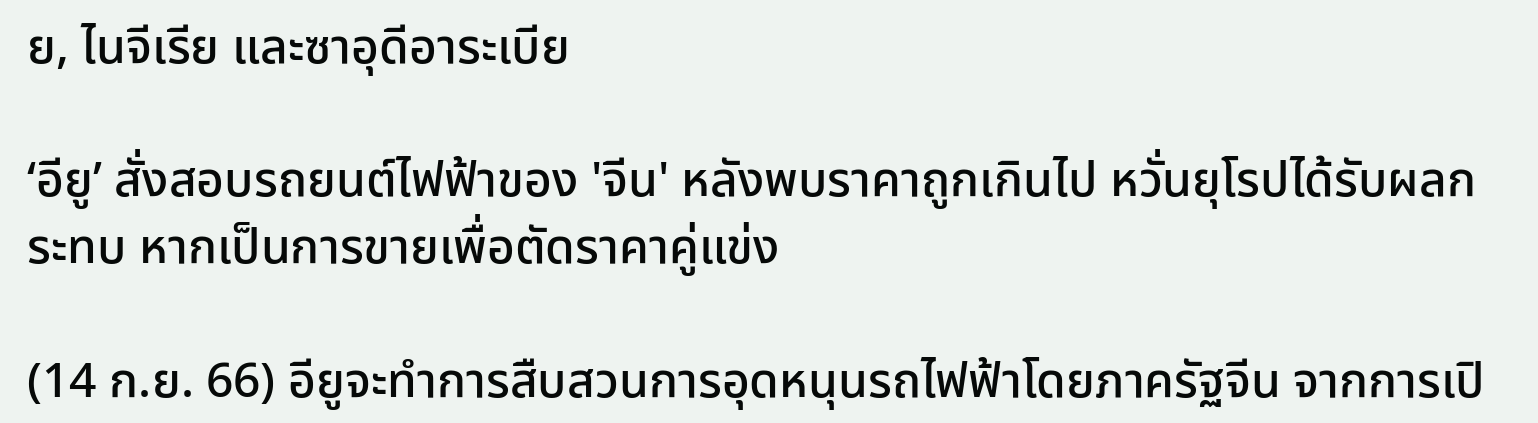ย, ไนจีเรีย และซาอุดีอาระเบีย

‘อียู’ สั่งสอบรถยนต์ไฟฟ้าของ 'จีน' หลังพบราคาถูกเกินไป หวั่นยุโรปได้รับผลกระทบ หากเป็นการขายเพื่อตัดราคาคู่แข่ง

(14 ก.ย. 66) อียูจะทำการสืบสวนการอุดหนุนรถไฟฟ้าโดยภาครัฐจีน จากการเปิ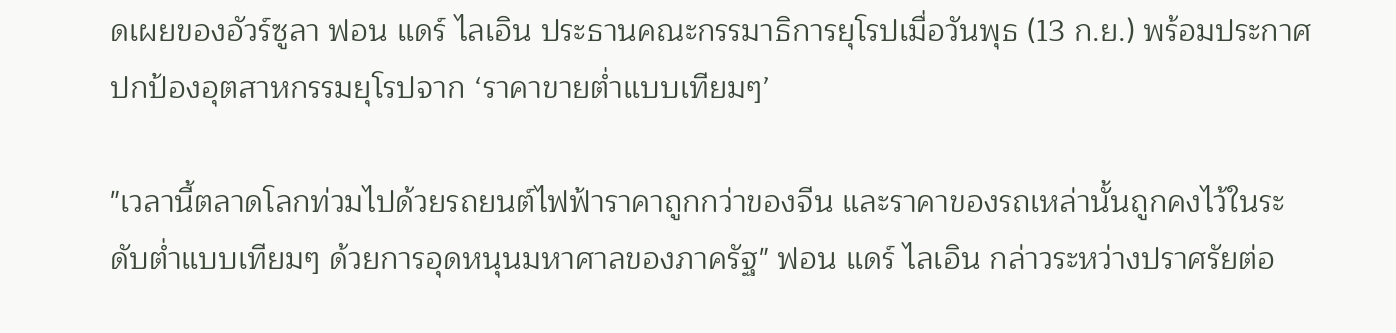ดเผยของอัวร์ซูลา ฟอน แดร์ ไลเอิน ประธานคณะกรรมาธิการยุโรปเมื่อวันพุธ (13 ก.ย.) พร้อมประกาศปกป้องอุตสาหกรรมยุโรปจาก ‘ราคาขายต่ำแบบเทียมๆ’

"เวลานี้ตลาดโลกท่วมไปด้วยรถยนต์ไฟฟ้าราคาถูกกว่าของจีน และราคาของรถเหล่านั้นถูกคงไว้ในระดับต่ำแบบเทียมๆ ด้วยการอุดหนุนมหาศาลของภาครัฐ" ฟอน แดร์ ไลเอิน กล่าวระหว่างปราศรัยต่อ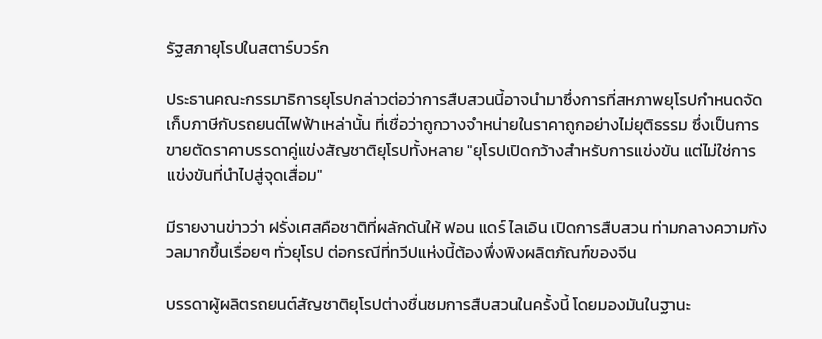รัฐสภายุโรปในสตาร์บวร์ก

ประธานคณะกรรมาธิการยุโรปกล่าวต่อว่าการสืบสวนนี้อาจนำมาซึ่งการที่สหภาพยุโรปกำหนดจัดเก็บภาษีกับรถยนต์ไฟฟ้าเหล่านั้น ที่เชื่อว่าถูกวางจำหน่ายในราคาถูกอย่างไม่ยุติธรรม ซึ่งเป็นการขายตัดราคาบรรดาคู่แข่งสัญชาติยุโรปทั้งหลาย "ยุโรปเปิดกว้างสำหรับการแข่งขัน แต่ไม่ใช่การแข่งขันที่นำไปสู่จุดเสื่อม"

มีรายงานข่าวว่า ฝรั่งเศสคือชาติที่ผลักดันให้ ฟอน แดร์ ไลเอิน เปิดการสืบสวน ท่ามกลางความกังวลมากขึ้นเรื่อยๆ ทั่วยุโรป ต่อกรณีที่ทวีปแห่งนี้ต้องพึ่งพิงผลิตภัณฑ์ของจีน

บรรดาผู้ผลิตรถยนต์สัญชาติยุโรปต่างชื่นชมการสืบสวนในครั้งนี้ โดยมองมันในฐานะ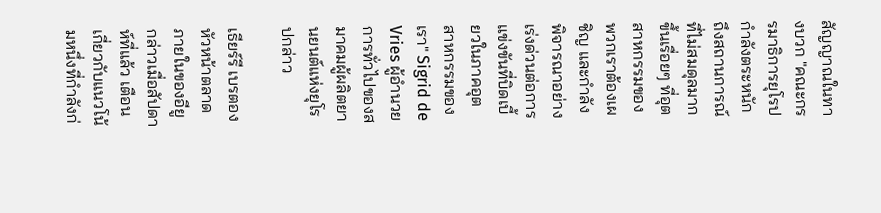สัญญาณในทางบวก "คณะกรรมาธิการยุโรปกำลังตระหนักถึงสถานการณ์ที่ไม่สมดุลมากขึ้นเรื่อยๆ ที่อุตสาหกรรมของพวกเราต้องเผชิญ และกำลังพิจารณาอย่างเร่งด่วนต่อการแข่งขันที่บิดเบี้ยวในภาคอุตสาหกรรมของเรา" Sigrid de Vries ผู้อำนวยการทั่วไปของสมาคมผู้ผลิตยานยนต์แห่งยุโรปกล่าว

เธียร์รี เบรตอง หัวหน้าตลาดภายในของอียู กล่าวเมื่อสัปดาห์ที่แล้ว เตือนเกี่ยวกับแนวโน้มหนึ่งที่กำลังก่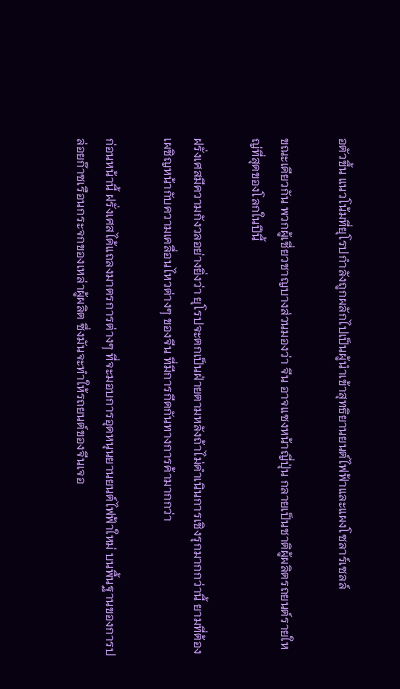อตัวขึ้น แนวโน้มที่ยุโรปกำลังถูกผลักไปเป็นผู้นำเข้าสุทธิยานยนต์ไฟฟ้าและแผงโซลาร์เซลล์

ขณะเดียวกัน พวกผู้เชี่ยวชาญบางส่วนมองว่า จีน อาจแซงหน้าญี่ปุ่น กลายเป็นชาติผู้ผลิตรถยนต์รายใหญ่ที่สุดของโลกในปีนี้

ฝรั่งเศสมีความกังวลอย่างยิ่งว่า ยุโรปจะตกเป็นฝ่ายตามหลังถ้าไม่ดำเนินการเชิงรุกมากกว่านี้ ยามที่ต้องเผชิญหน้ากับความเคลื่อนไหวต่างๆ ของจีน ที่มีการกีดกันทางการค้ามากกว่า

ก่อนหน้านี้ ฝรั่งเศสได้แถลงมาตรการต่างๆ ที่จะมอบการอุดหนุนยานยนต์ไฟฟ้าใหม่ บนพื้นฐานของการปล่อยก๊าซเรือนกระจกของเหล่าผู้ผลิต ซึ่งมันจะทำให้รถยนต์ของจีนเจอ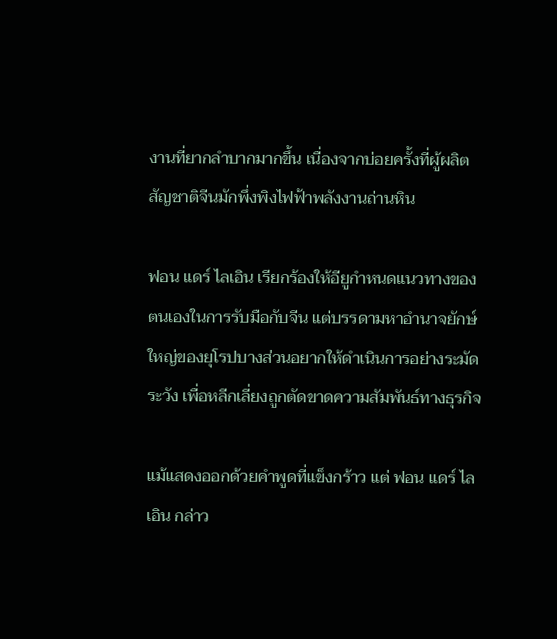งานที่ยากลำบากมากขึ้น เนื่องจากบ่อยครั้งที่ผู้ผลิตสัญชาติจีนมักพึ่งพิงไฟฟ้าพลังงานถ่านหิน

ฟอน แดร์ ไลเอิน เรียกร้องให้อียูกำหนดแนวทางของตนเองในการรับมือกับจีน แต่บรรดามหาอำนาจยักษ์ใหญ่ของยุโรปบางส่วนอยากให้ดำเนินการอย่างระมัดระวัง เพื่อหลีกเลี่ยงถูกตัดขาดความสัมพันธ์ทางธุรกิจ

แม้แสดงออกด้วยคำพูดที่แข็งกร้าว แต่ ฟอน แดร์ ไลเอิน กล่าว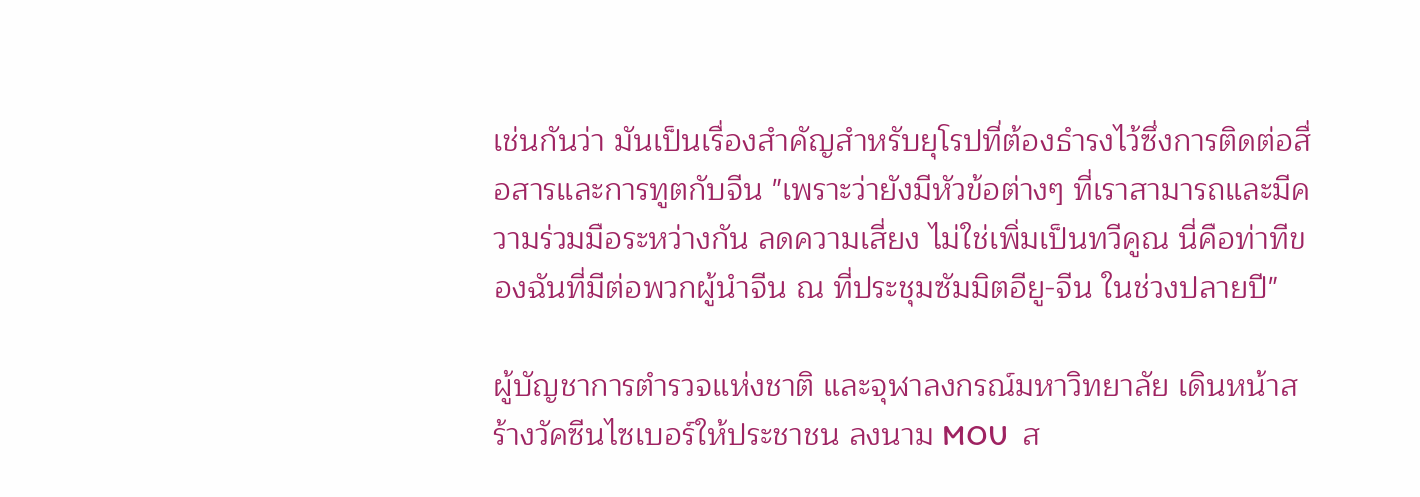เช่นกันว่า มันเป็นเรื่องสำคัญสำหรับยุโรปที่ต้องธำรงไว้ซึ่งการติดต่อสื่อสารและการทูตกับจีน "เพราะว่ายังมีหัวข้อต่างๆ ที่เราสามารถและมีความร่วมมือระหว่างกัน ลดความเสี่ยง ไม่ใช่เพิ่มเป็นทวีคูณ นี่คือท่าทีของฉันที่มีต่อพวกผู้นำจีน ณ ที่ประชุมซัมมิตอียู-จีน ในช่วงปลายปี"

ผู้บัญชาการตำรวจแห่งชาติ และจุฬาลงกรณ์มหาวิทยาลัย เดินหน้าสร้างวัคซีนไซเบอร์ให้ประชาชน ลงนาม MOU  ส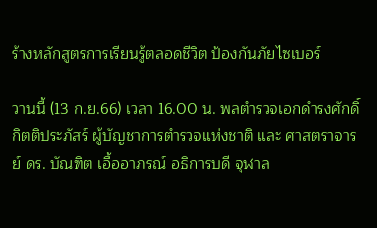ร้างหลักสูตรการเรียนรู้ตลอดชีวิต ป้องกันภัยไซเบอร์

วานนี้ (13 ก.ย.66) เวลา 16.00 น. พลตำรวจเอกดำรงศักดิ์  กิตติประภัสร์ ผู้บัญชาการตำรวจแห่งชาติ และ ศาสตราจารย์ ดร. บัณฑิต เอื้ออาภรณ์ อธิการบดี จุฬาล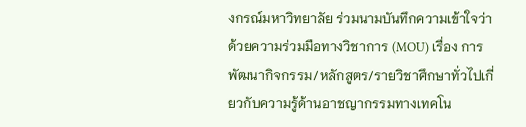งกรณ์มหาวิทยาลัย ร่วมนามบันทึกความเข้าใจว่าด้วยความร่วมมือทางวิชาการ (MOU) เรื่อง การพัฒนากิจกรรม/หลักสูตร/รายวิชาศึกษาทั่วไปเกี่ยวกับความรู้ด้านอาชญากรรมทางเทคโน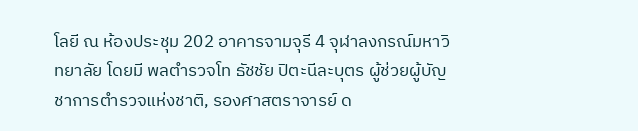โลยี ณ ห้องประชุม 202 อาคารจามจุรี 4 จุฬาลงกรณ์มหาวิทยาลัย โดยมี พลตำรวจโท ธัชชัย ปิตะนีละบุตร ผู้ช่วยผู้บัญชาการตำรวจแห่งชาติ, รองศาสตราจารย์ ด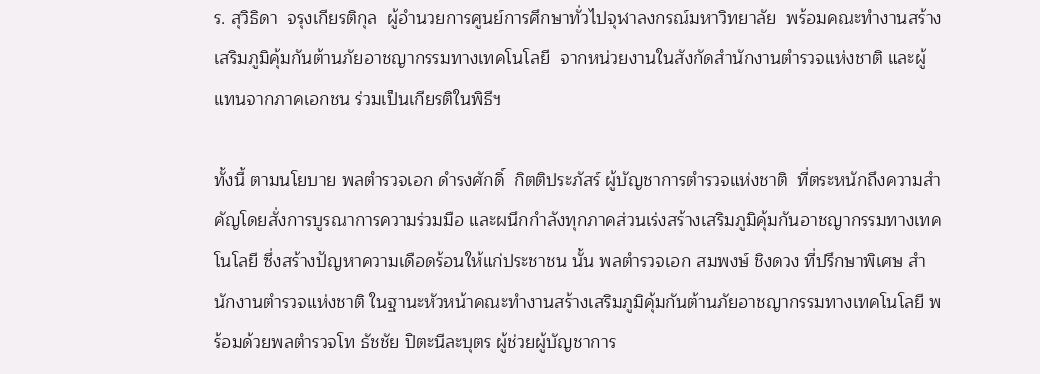ร. สุวิธิดา  จรุงเกียรติกุล  ผู้อำนวยการศูนย์การศึกษาทั่วไปจุฬาลงกรณ์มหาวิทยาลัย  พร้อมคณะทำงานสร้างเสริมภูมิคุ้มกันต้านภัยอาชญากรรมทางเทคโนโลยี  จากหน่วยงานในสังกัดสำนักงานตำรวจแห่งชาติ และผู้แทนจากภาคเอกชน ร่วมเป็นเกียรติในพิธีฯ

ทั้งนี้ ตามนโยบาย พลตำรวจเอก ดำรงศักดิ์  กิตติประภัสร์ ผู้บัญชาการตำรวจแห่งชาติ  ที่ตระหนักถึงความสำคัญโดยสั่งการบูรณาการความร่วมมือ และผนึกกำลังทุกภาคส่วนเร่งสร้างเสริมภูมิคุ้มกันอาชญากรรมทางเทคโนโลยี ซึ่งสร้างปัญหาความเดือดร้อนให้แก่ประชาชน นั้น พลตำรวจเอก สมพงษ์ ชิงดวง ที่ปรึกษาพิเศษ สำนักงานตำรวจแห่งชาติ ในฐานะหัวหน้าคณะทำงานสร้างเสริมภูมิคุ้มกันต้านภัยอาชญากรรมทางเทคโนโลยี พร้อมด้วยพลตำรวจโท ธัชชัย ปิตะนีละบุตร ผู้ช่วยผู้บัญชาการ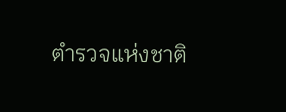ตำรวจแห่งชาติ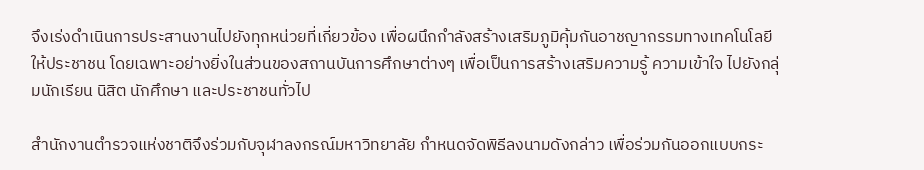จึงเร่งดำเนินการประสานงานไปยังทุกหน่วยที่เกี่ยวข้อง เพื่อผนึกกำลังสร้างเสริมภูมิคุ้มกันอาชญากรรมทางเทคโนโลยีให้ประชาชน โดยเฉพาะอย่างยิ่งในส่วนของสถานบันการศึกษาต่างๆ เพื่อเป็นการสร้างเสริมความรู้ ความเข้าใจ ไปยังกลุ่มนักเรียน นิสิต นักศึกษา และประชาชนทั่วไป

สำนักงานตำรวจแห่งชาติจึงร่วมกับจุฬาลงกรณ์มหาวิทยาลัย กำหนดจัดพิธีลงนามดังกล่าว เพื่อร่วมกันออกแบบกระ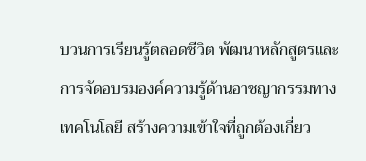บวนการเรียนรู้ตลอดชีวิต พัฒนาหลักสูตรและการจัดอบรมองค์ความรู้ด้านอาชญากรรมทางเทคโนโลยี สร้างความเข้าใจที่ถูกต้องเกี่ยว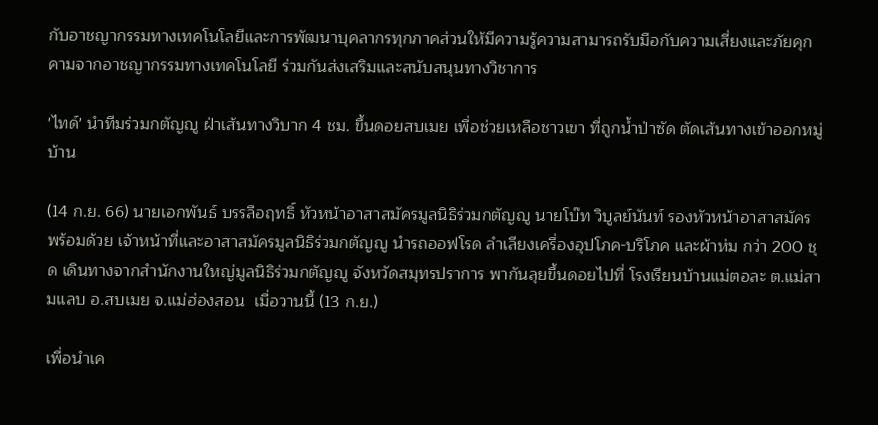กับอาชญากรรมทางเทคโนโลยีและการพัฒนาบุคลากรทุกภาคส่วนให้มีความรู้ความสามารถรับมือกับความเสี่ยงและภัยคุกคามจากอาชญากรรมทางเทคโนโลยี ร่วมกันส่งเสริมและสนับสนุนทางวิชาการ

'ไทด์' นำทีมร่วมกตัญญู ฝ่าเส้นทางวิบาก 4 ชม. ขึ้นดอยสบเมย เพื่อช่วยเหลือชาวเขา ที่ถูกน้ำป่าซัด ตัดเส้นทางเข้าออกหมู่บ้าน

(14 ก.ย. 66) นายเอกพันธ์ บรรลือฤทธิ์ หัวหน้าอาสาสมัครมูลนิธิร่วมกตัญญู นายโบ๊ท วิบูลย์นันท์ รองหัวหน้าอาสาสมัคร พร้อมด้วย เจ้าหน้าที่และอาสาสมัครมูลนิธิร่วมกตัญญู นำรถออฟโรด ลำเลียงเครื่องอุปโภค-บริโภค และผ้าห่ม กว่า 200 ชุด เดินทางจากสำนักงานใหญ่มูลนิธิร่วมกตัญญู จังหวัดสมุทรปราการ พากันลุยขึ้นดอยไปที่ โรงเรียนบ้านแม่ตอละ ต.แม่สามแลบ อ.สบเมย จ.แม่ฮ่องสอน  เมื่อวานนี้ (13 ก.ย.)

เพื่อนำเค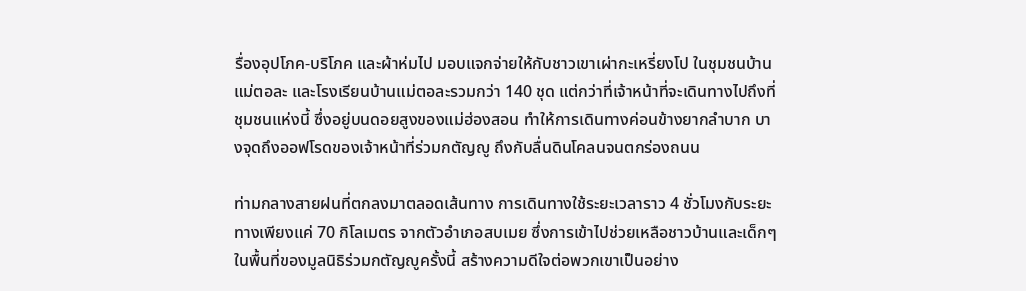รื่องอุปโภค-บริโภค และผ้าห่มไป มอบแจกจ่ายให้กับชาวเขาเผ่ากะเหรี่ยงโป ในชุมชนบ้านแม่ตอละ และโรงเรียนบ้านแม่ตอละรวมกว่า 140 ชุด แต่กว่าที่เจ้าหน้าที่จะเดินทางไปถึงที่ชุมชนแห่งนี้ ซึ่งอยู่บนดอยสูงของแม่ฮ่องสอน ทำให้การเดินทางค่อนข้างยากลำบาก บางจุดถึงออฟโรดของเจ้าหน้าที่ร่วมกตัญญู ถึงกับลื่นดินโคลนจนตกร่องถนน

ท่ามกลางสายฝนที่ตกลงมาตลอดเส้นทาง การเดินทางใช้ระยะเวลาราว 4 ชั่วโมงกับระยะทางเพียงแค่ 70 กิโลเมตร จากตัวอำเภอสบเมย ซึ่งการเข้าไปช่วยเหลือชาวบ้านและเด็กๆ ในพื้นที่ของมูลนิธิร่วมกตัญญูครั้งนี้ สร้างความดีใจต่อพวกเขาเป็นอย่าง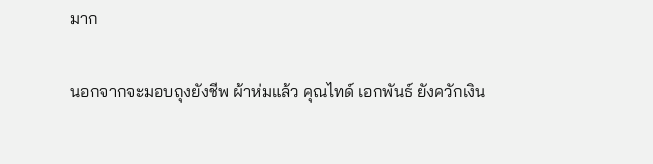มาก

นอกจากจะมอบถุงยังชีพ ผ้าห่มแล้ว คุณไทด์ เอกพันธ์ ยังควักเงิน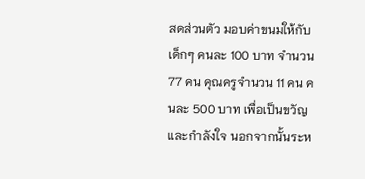สดส่วนตัว มอบค่าขนมให้กับเด็กๆ คนละ 100 บาท จำนวน 77 คน คุณครูจำนวน 11 คน คนละ 500 บาท เพื่อเป็นขวัญและกำลังใจ นอกจากนั้นระห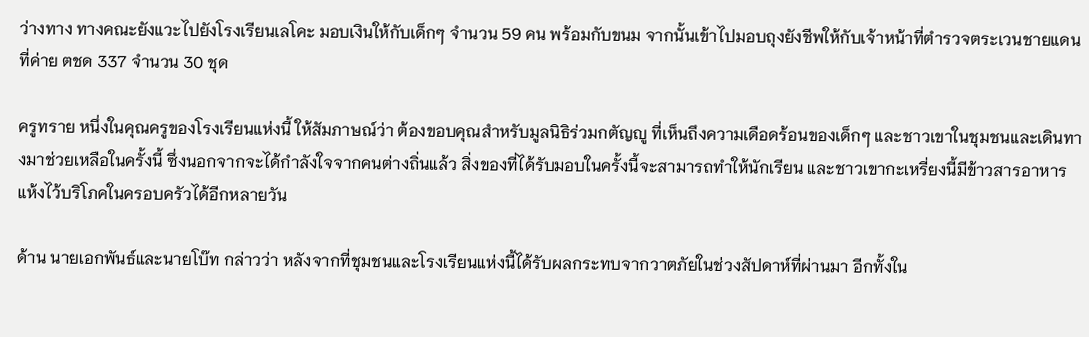ว่างทาง ทางคณะยังแวะไปยังโรงเรียนเลโคะ มอบเงินให้กับเด็กๆ จำนวน 59 คน พร้อมกับขนม จากนั้นเข้าไปมอบถุงยังชีพให้กับเจ้าหน้าที่ตำรวจตระเวนชายแดนที่ค่าย ตชด 337 จำนวน 30 ชุด

ครูทราย หนึ่งในคุณครูของโรงเรียนแห่งนี้ ให้สัมภาษณ์ว่า ต้องขอบคุณสำหรับมูลนิธิร่วมกตัญญู ที่เห็นถึงความเดือดร้อนของเด็กๆ และชาวเขาในชุมชนและเดินทางมาช่วยเหลือในครั้งนี้ ซึ่งนอกจากจะได้กำลังใจจากคนต่างถิ่นแล้ว สิ่งของที่ได้รับมอบในครั้งนี้จะสามารถทำให้นักเรียน และชาวเขากะเหรี่ยงนี้มีข้าวสารอาหารแห้งไว้บริโภคในครอบครัวได้อีกหลายวัน

ด้าน นายเอกพันธ์และนายโบ๊ท กล่าวว่า หลังจากที่ชุมชนและโรงเรียนแห่งนี้ได้รับผลกระทบจากวาตภัยในช่วงสัปดาห์ที่ผ่านมา อีกทั้งใน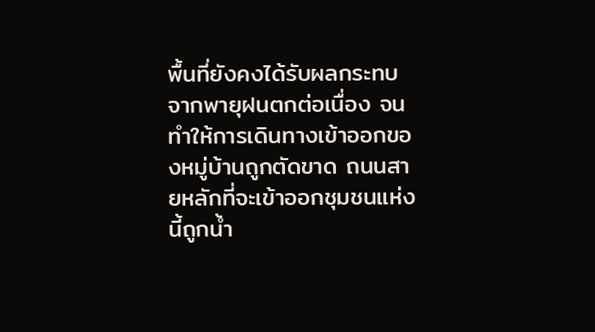พื้นที่ยังคงได้รับผลกระทบจากพายุฝนตกต่อเนื่อง จนทำให้การเดินทางเข้าออกของหมู่บ้านถูกตัดขาด ถนนสายหลักที่จะเข้าออกชุมชนแห่งนี้ถูกน้ำ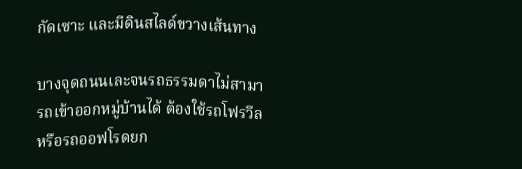กัดเซาะ และมีดินสไลด์ขวางเส้นทาง

บางจุดถนนเละจนรถธรรมดาไม่สามารถเข้าออกหมู่บ้านได้ ต้องใช้รถโฟรวีลหรือรถออฟโรดยก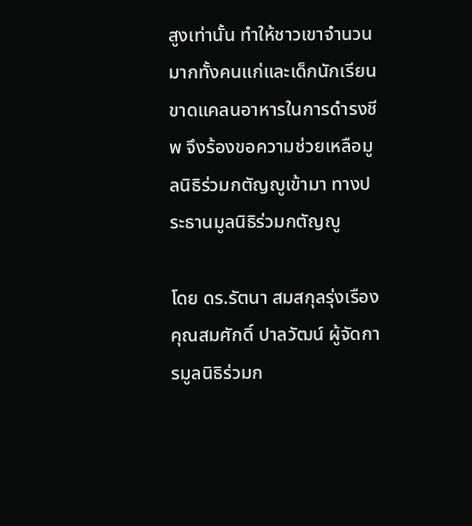สูงเท่านั้น ทำให้ชาวเขาจำนวนมากทั้งคนแก่และเด็กนักเรียนขาดแคลนอาหารในการดำรงชีพ จึงร้องขอความช่วยเหลือมูลนิธิร่วมกตัญญูเข้ามา ทางประธานมูลนิธิร่วมกตัญญู

โดย ดร.รัตนา สมสกุลรุ่งเรือง คุณสมศักดิ์ ปาลวัฒน์ ผู้จัดการมูลนิธิร่วมก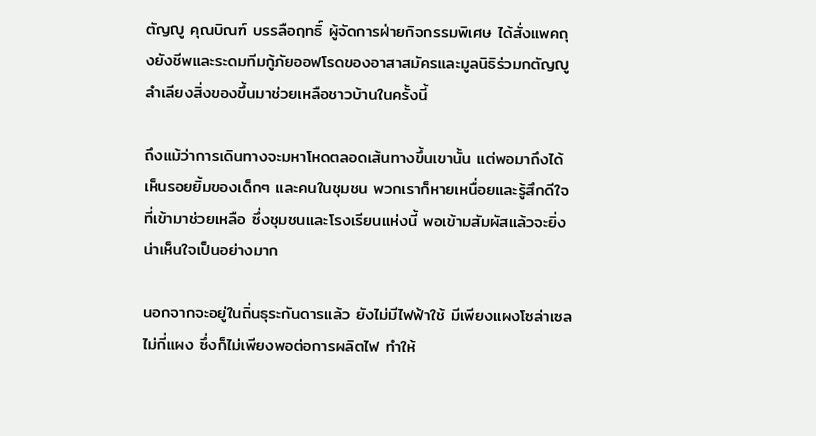ตัญญู คุณบิณฑ์ บรรลือฤทธิ์ ผู้จัดการฝ่ายกิจกรรมพิเศษ ได้สั่งแพคถุงยังชีพและระดมทีมกู้ภัยออฟโรดของอาสาสมัครและมูลนิธิร่วมกตัญญู ลำเลียงสิ่งของขึ้นมาช่วยเหลือชาวบ้านในครั้งนี้

ถึงแม้ว่าการเดินทางจะมหาโหดตลอดเส้นทางขึ้นเขานั้น แต่พอมาถึงได้เห็นรอยยิ้มของเด็กๆ และคนในชุมชน พวกเราก็หายเหนื่อยและรู้สึกดีใจที่เข้ามาช่วยเหลือ ซึ่งชุมชนและโรงเรียนแห่งนี้ พอเข้ามสัมผัสแล้วจะยิ่งน่าเห็นใจเป็นอย่างมาก

นอกจากจะอยู่ในถิ่นธุระกันดารแล้ว ยังไม่มีไฟฟ้าใช้ มีเพียงแผงโซล่าเซลไม่กี่แผง ซึ่งก็ไม่เพียงพอต่อการผลิตไฟ ทำให้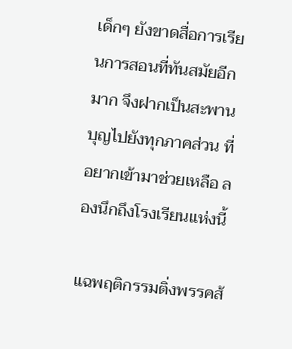เด็กๆ ยังขาดสื่อการเรียนการสอนที่ทันสมัยอีกมาก จึงฝากเป็นสะพานบุญไปยังทุกภาคส่วน ที่อยากเข้ามาช่วยเหลือ ลองนึกถึงโรงเรียนแห่งนี้

แฉพฤติกรรมติ่งพรรคส้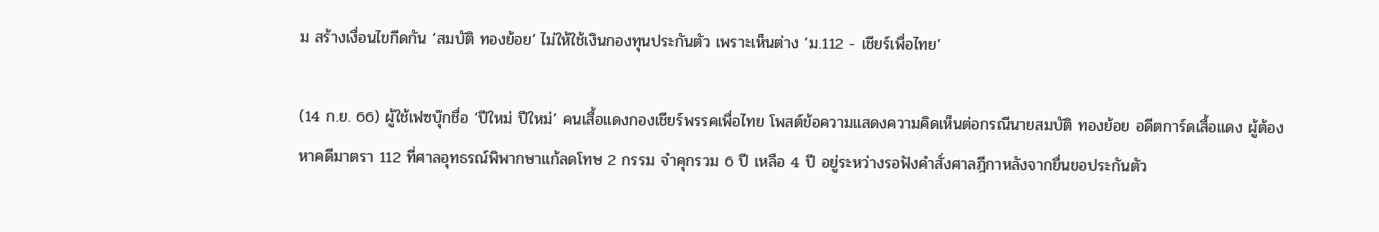ม สร้างเงื่อนไขกีดกัน ‘สมบัติ ทองย้อย’ ไม่ให้ใช้เงินกองทุนประกันตัว เพราะเห็นต่าง ‘ม.112 - เชียร์เพื่อไทย’

(14 ก.ย. 66) ผู้ใช้เฟซบุ๊กชื่อ ‘ปีใหม่ ปีใหม่’ คนเสื้อแดงกองเชียร์พรรคเพื่อไทย โพสต์ข้อความแสดงความคิดเห็นต่อกรณีนายสมบัติ ทองย้อย อดีตการ์ดเสื้อแดง ผู้ต้องหาคดีมาตรา 112 ที่ศาลอุทธรณ์พิพากษาแก้ลดโทษ 2 กรรม จำคุกรวม 6 ปี เหลือ 4 ปี อยู่ระหว่างรอฟังคำสั่งศาลฎีกาหลังจากยื่นขอประกันตัว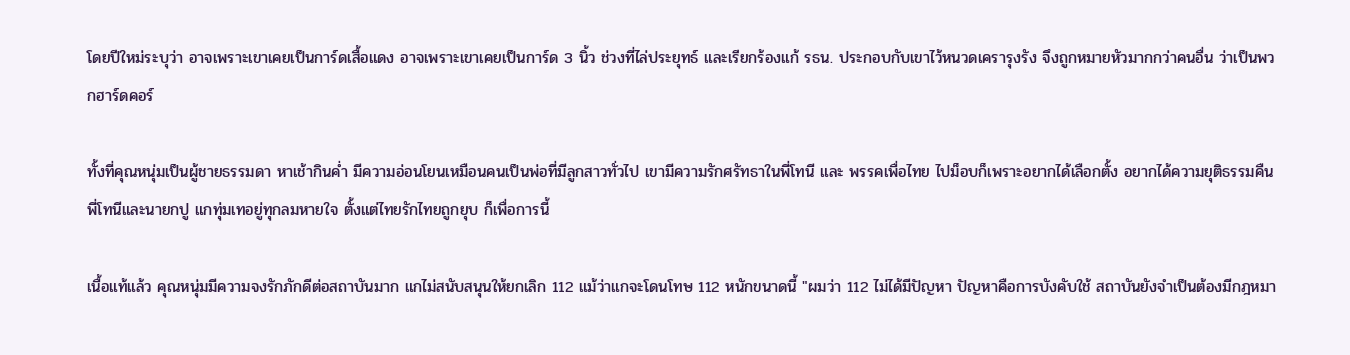โดยปีใหม่ระบุว่า อาจเพราะเขาเคยเป็นการ์ดเสื้อแดง อาจเพราะเขาเคยเป็นการ์ด 3 นิ้ว ช่วงที่ไล่ประยุทธ์ และเรียกร้องแก้ รธน. ประกอบกับเขาไว้หนวดเครารุงรัง จึงถูกหมายหัวมากกว่าคนอื่น ว่าเป็นพวกฮาร์ดคอร์

ทั้งที่คุณหนุ่มเป็นผู้ชายธรรมดา หาเช้ากินค่ำ มีความอ่อนโยนเหมือนคนเป็นพ่อที่มีลูกสาวทั่วไป เขามีความรักศรัทธาในพี่โทนี และ พรรคเพื่อไทย ไปม็อบก็เพราะอยากได้เลือกตั้ง อยากได้ความยุติธรรมคืนพี่โทนีและนายกปู แกทุ่มเทอยู่ทุกลมหายใจ ตั้งแต่ไทยรักไทยถูกยุบ ก็เพื่อการนี้

เนื้อแท้แล้ว คุณหนุ่มมีความจงรักภักดีต่อสถาบันมาก แกไม่สนับสนุนให้ยกเลิก 112 แม้ว่าแกจะโดนโทษ 112 หนักขนาดนี้ "ผมว่า 112 ไม่ได้มีปัญหา ปัญหาคือการบังคับใช้ สถาบันยังจำเป็นต้องมีกฎหมา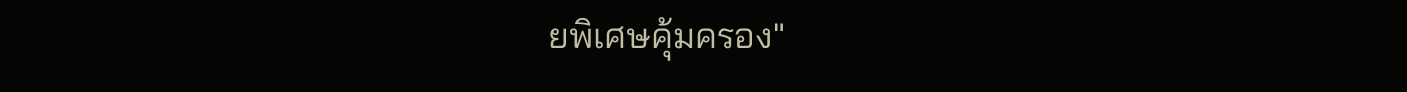ยพิเศษคุ้มครอง"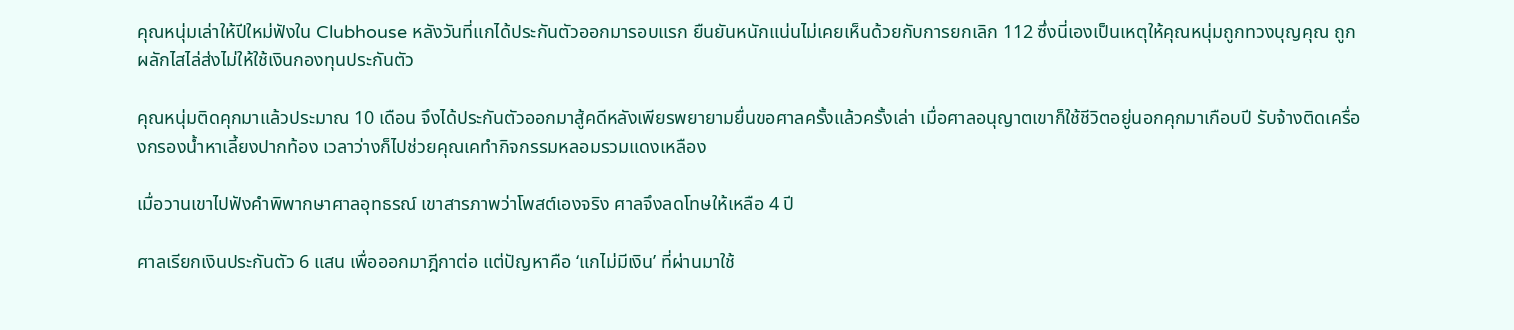คุณหนุ่มเล่าให้ปีใหม่ฟังใน Clubhouse หลังวันที่แกได้ประกันตัวออกมารอบแรก ยืนยันหนักแน่นไม่เคยเห็นด้วยกับการยกเลิก 112 ซึ่งนี่เองเป็นเหตุให้คุณหนุ่มถูกทวงบุญคุณ ถูกผลักไสไล่ส่งไม่ให้ใช้เงินกองทุนประกันตัว

คุณหนุ่มติดคุกมาแล้วประมาณ 10 เดือน จึงได้ประกันตัวออกมาสู้คดีหลังเพียรพยายามยื่นขอศาลครั้งแล้วครั้งเล่า เมื่อศาลอนุญาตเขาก็ใช้ชีวิตอยู่นอกคุกมาเกือบปี รับจ้างติดเครื่องกรองน้ำหาเลี้ยงปากท้อง เวลาว่างก็ไปช่วยคุณเคทำกิจกรรมหลอมรวมแดงเหลือง

เมื่อวานเขาไปฟังคำพิพากษาศาลอุทธรณ์ เขาสารภาพว่าโพสต์เองจริง ศาลจึงลดโทษให้เหลือ 4 ปี

ศาลเรียกเงินประกันตัว 6 แสน เพื่อออกมาฎีกาต่อ แต่ปัญหาคือ ‘แกไม่มีเงิน’ ที่ผ่านมาใช้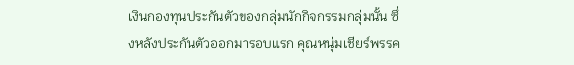เงินกองทุนประกันตัวของกลุ่มนักกิจกรรมกลุ่มนั้น ซึ่งหลังประกันตัวออกมารอบแรก คุณหนุ่มเชียร์พรรค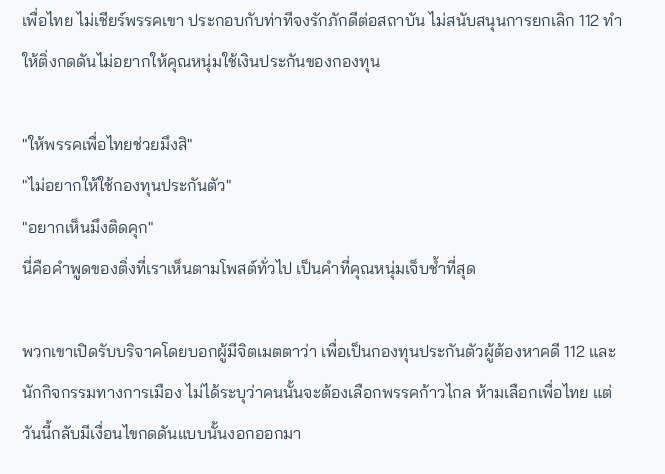เพื่อไทย ไม่เชียร์พรรคเขา ประกอบกับท่าทีจงรักภักดีต่อสถาบัน ไม่สนับสนุนการยกเลิก 112 ทำให้ติ่งกดดันไม่อยากให้คุณหนุ่มใช้เงินประกันของกองทุน

"ให้พรรคเพื่อไทยช่วยมึงสิ"
"ไม่อยากให้ใช้กองทุนประกันตัว"
"อยากเห็นมึงติดคุก"
นี่คือคำพูดของติ่งที่เราเห็นตามโพสต์ทั่วไป เป็นคำที่คุณหนุ่มเจ็บช้ำที่สุด

พวกเขาเปิดรับบริจาคโดยบอกผู้มีจิตเมตตาว่า เพื่อเป็นกองทุนประกันตัวผู้ต้องหาคดี 112 และนักกิจกรรมทางการเมือง ไม่ได้ระบุว่าคนนั้นจะต้องเลือกพรรคก้าวไกล ห้ามเลือกเพื่อไทย แต่วันนี้กลับมีเงื่อนไขกดดันแบบนั้นงอกออกมา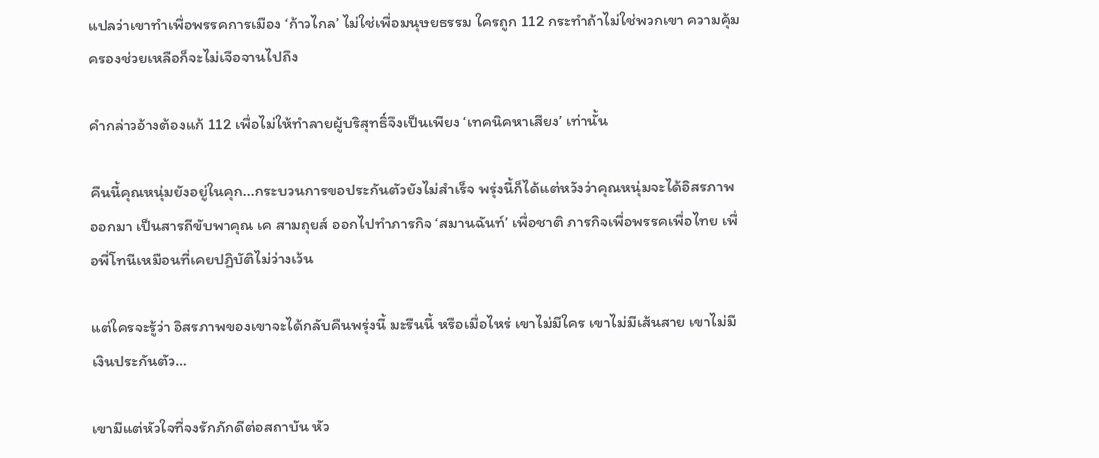แปลว่าเขาทำเพื่อพรรคการเมือง ‘ก้าวไกล’ ไม่ใช่เพื่อมนุษยธรรม ใครถูก 112 กระทำถ้าไม่ใช่พวกเขา ความคุ้มครองช่วยเหลือก็จะไม่เจือจานไปถึง

คำกล่าวอ้างต้องแก้ 112 เพื่อไม่ให้ทำลายผู้บริสุทธิ์จึงเป็นเพียง ‘เทคนิคหาเสียง’ เท่านั้น

คืนนี้คุณหนุ่มยังอยู่ในคุก...กระบวนการขอประกันตัวยังไม่สำเร็จ พรุ่งนี้ก็ได้แต่หวังว่าคุณหนุ่มจะได้อิสรภาพออกมา เป็นสารถีขับพาคุณ เค สามถุยส์ ออกไปทำภารกิจ ‘สมานฉันท์’ เพื่อชาติ ภารกิจเพื่อพรรคเพื่อไทย เพื่อพี่โทนีเหมือนที่เคยปฏิบัติไม่ว่างเว้น

แต่ใครจะรู้ว่า อิสรภาพของเขาจะได้กลับคืนพรุ่งนี้ มะรืนนี้ หรือเมื่อไหร่ เขาไม่มีใคร เขาไม่มีเส้นสาย เขาไม่มีเงินประกันตัว…

เขามีแต่หัวใจที่จงรักภักดีต่อสถาบัน หัว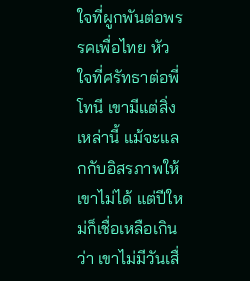ใจที่ผูกพันต่อพรรคเพื่อไทย หัวใจที่ศรัทธาต่อพี่โทนี เขามีแต่สิ่งเหล่านี้ แม้จะแลกกับอิสรภาพให้เขาไม่ได้ แต่ปีใหม่ก็เชื่อเหลือเกินว่า เขาไม่มีวันเสื่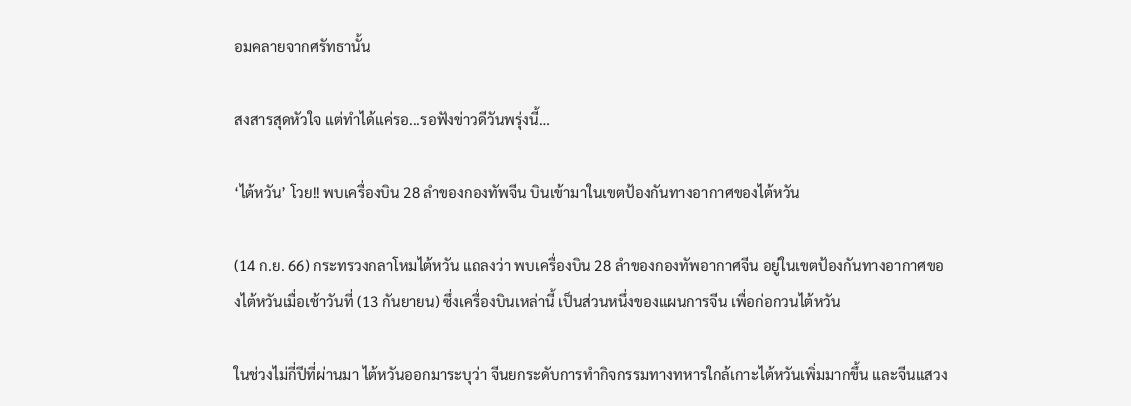อมคลายจากศรัทธานั้น

สงสารสุดหัวใจ แต่ทำได้แค่รอ...รอฟังข่าวดีวันพรุ่งนี้…

‘ไต้หวัน’ โวย!! พบเครื่องบิน 28 ลำของกองทัพจีน บินเข้ามาในเขตป้องกันทางอากาศของไต้หวัน

(14 ก.ย. 66) กระทรวงกลาโหมไต้หวัน แถลงว่า พบเครื่องบิน 28 ลำของกองทัพอากาศจีน อยู่ในเขตป้องกันทางอากาศของไต้หวันเมื่อเช้าวันที่ (13 กันยายน) ซึ่งเครื่องบินเหล่านี้ เป็นส่วนหนึ่งของแผนการจีน เพื่อก่อกวนไต้หวัน

ในช่วงไม่กี่ปีที่ผ่านมา ไต้หวันออกมาระบุว่า จีนยกระดับการทำกิจกรรมทางทหารใกล้เกาะไต้หวันเพิ่มมากขึ้น และจีนแสวง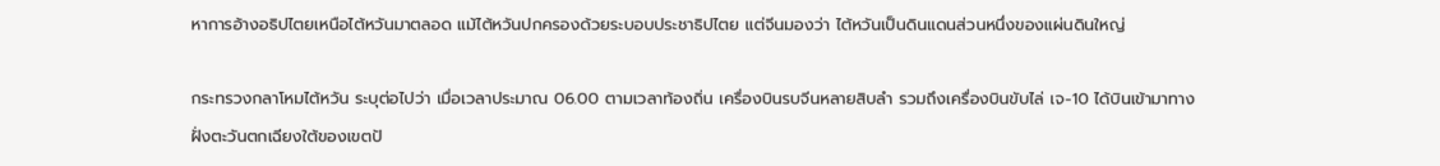หาการอ้างอธิปไตยเหนือไต้หวันมาตลอด แม้ไต้หวันปกครองด้วยระบอบประชาธิปไตย แต่จีนมองว่า ไต้หวันเป็นดินแดนส่วนหนึ่งของแผ่นดินใหญ่

กระทรวงกลาโหมไต้หวัน ระบุต่อไปว่า เมื่อเวลาประมาณ 06.00 ตามเวลาท้องถิ่น เครื่องบินรบจีนหลายสิบลำ รวมถึงเครื่องบินขับไล่ เจ-10 ได้บินเข้ามาทางฝั่งตะวันตกเฉียงใต้ของเขตป้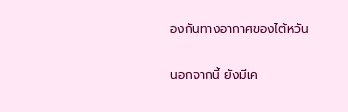องกันทางอากาศของไต้หวัน

นอกจากนี้ ยังมีเค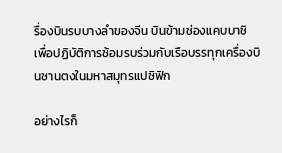รื่องบินรบบางลำของจีน บินข้ามช่องแคบบาชิ เพื่อปฏิบัติการซ้อมรบร่วมกับเรือบรรทุกเครื่องบินซานตงในมหาสมุทรแปซิฟิก

อย่างไรก็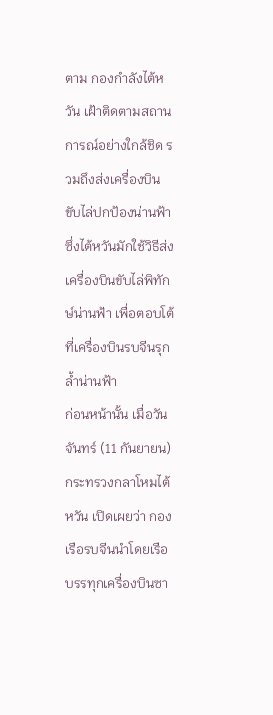ตาม กองกำลังไต้หวัน เฝ้าติดตามสถานการณ์อย่างใกล้ชิด รวมถึงส่งเครื่องบินขับไล่ปกป้องน่านฟ้า ซึ่งไต้หวันมักใช้วิธีส่งเครื่องบินขับไล่พิทักษ์น่านฟ้า เพื่อตอบโต้ที่เครื่องบินรบจีนรุกล้ำน่านฟ้า
ก่อนหน้านั้น เมื่อวันจันทร์ (11 กันยายน) กระทรวงกลาโหมไต้หวัน เปิดเผยว่า กองเรือรบจีนนำโดยเรือบรรทุกเครื่องบินซา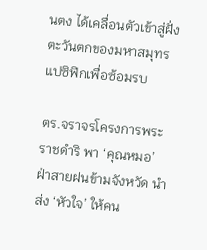นตง ได้เคลื่อนตัวเข้าสู่ฝั่งตะวันตกของมหาสมุทรแปซิฟิกเพื่อซ้อมรบ

ตร.จราจรโครงการพระราชดำริ พา ‘คุณหมอ’ ฝ่าสายฝนข้ามจังหวัด นำส่ง ‘หัวใจ’ ให้คน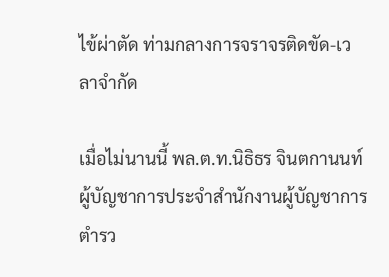ไข้ผ่าตัด ท่ามกลางการจราจรติดขัด-เวลาจำกัด

เมื่อไม่นานนี้ พล.ต.ท.นิธิธร จินตกานนท์ ผู้บัญชาการประจำสำนักงานผู้บัญชาการตำรว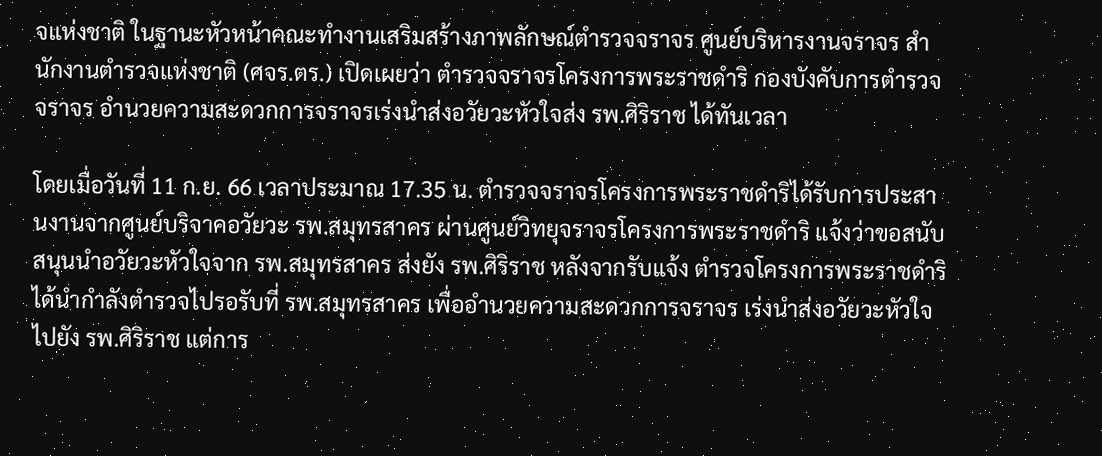จแห่งชาติ ในฐานะหัวหน้าคณะทำงานเสริมสร้างภาพลักษณ์ตำรวจจราจร ศูนย์บริหารงานจราจร สำนักงานตำรวจแห่งชาติ (ศจร.ตร.) เปิดเผยว่า ตำรวจจราจรโครงการพระราชดำริ กองบังคับการตำรวจจราจร อำนวยความสะดวกการจราจรเร่งนำส่งอวัยวะหัวใจส่ง รพ.ศิริราช ได้ทันเวลา

โดยเมื่อวันที่ 11 ก.ย. 66 เวลาประมาณ 17.35 น. ตำรวจจราจรโครงการพระราชดำริได้รับการประสานงานจากศูนย์บริจาคอวัยวะ รพ.สมุทรสาคร ผ่านศูนย์วิทยุจราจรโครงการพระราชดำริ แจ้งว่าขอสนับสนุนนำอวัยวะหัวใจจาก รพ.สมุทรสาคร ส่งยัง รพ.ศิริราช หลังจากรับแจ้ง ตำรวจโครงการพระราชดำริได้นำกำลังตำรวจไปรอรับที่ รพ.สมุทรสาคร เพื่ออำนวยความสะดวกการจราจร เร่งนำส่งอวัยวะหัวใจไปยัง รพ.ศิริราช แต่การ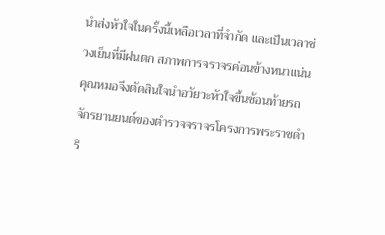นำส่งหัวใจในครั้งนี้เหลือเวลาที่จำกัด และเป็นเวลาช่วงเย็นที่มีฝนตก สภาพการจราจรค่อนข้างหนาแน่น คุณหมอจึงตัดสินใจนำอวัยวะหัวใจขึ้นซ้อนท้ายรถจักรยานยนต์ของตำรวจจราจรโครงการพระราชดำริ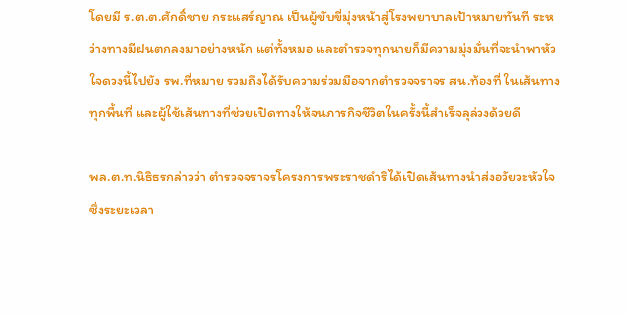โดยมี ร.ต.ต.ศักดิ์ชาย กระแสร์ญาณ เป็นผู้ขับขี่มุ่งหน้าสู่โรงพยาบาลเป้าหมายทันที ระหว่างทางมีฝนตกลงมาอย่างหนัก แต่ทั้งหมอ และตำรวจทุกนายก็มีความมุ่งมั่นที่จะนำพาหัวใจดวงนี้ไปยัง รพ.ที่หมาย รวมถึงได้รับความร่วมมือจากตำรวจจราจร สน.ท้องที่ ในเส้นทางทุกพื้นที่ และผู้ใช้เส้นทางที่ช่วยเปิดทางให้จนภารกิจชีวิตในครั้งนี้สำเร็จลุล่วงด้วยดี

พล.ต.ท.นิธิธรกล่าวว่า ตำรวจจราจรโครงการพระราชดำริได้เปิดเส้นทางนำส่งอวัยวะหัวใจ ซึ่งระยะเวลา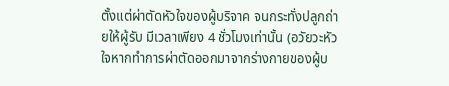ตั้งแต่ผ่าตัดหัวใจของผู้บริจาค จนกระทั่งปลูกถ่ายให้ผู้รับ มีเวลาเพียง 4 ชั่วโมงเท่านั้น (อวัยวะหัวใจหากทำการผ่าตัดออกมาจากร่างกายของผู้บ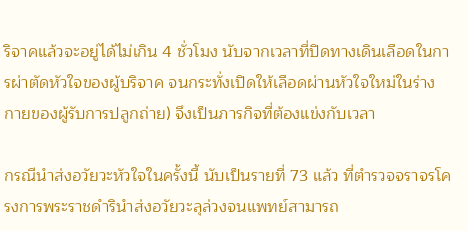ริจาคแล้วจะอยู่ได้ไม่เกิน 4 ชั่วโมง นับจากเวลาที่ปิดทางเดินเลือดในการผ่าตัดหัวใจของผู้บริจาค จนกระทั่งเปิดให้เลือดผ่านหัวใจใหม่ในร่างกายของผู้รับการปลูกถ่าย) จึงเป็นภารกิจที่ต้องแข่งกับเวลา

กรณีนำส่งอวัยวะหัวใจในครั้งนี้ นับเป็นรายที่ 73 แล้ว ที่ตำรวจจราจรโครงการพระราชดำรินำส่งอวัยวะลุล่วงจนแพทย์สามารถ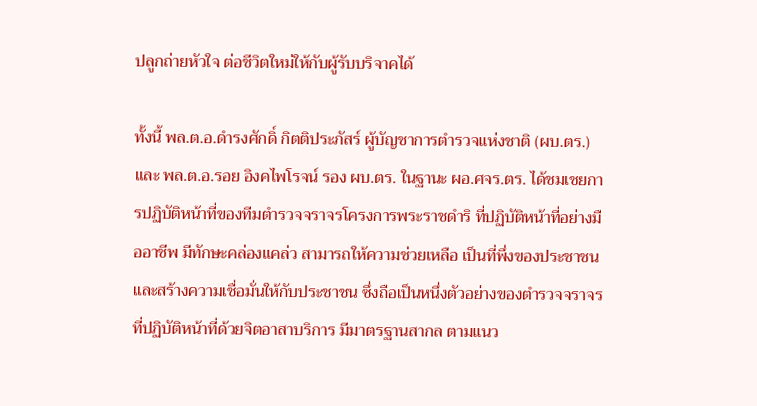ปลูกถ่ายหัวใจ ต่อชีวิตใหม่ให้กับผู้รับบริจาคได้

ทั้งนี้ พล.ต.อ.ดำรงศักดิ์ กิตติประภัสร์ ผู้บัญชาการตำรวจแห่งชาติ (ผบ.ตร.) และ พล.ต.อ.รอย อิงคไพโรจน์ รอง ผบ.ตร. ในฐานะ ผอ.ศจร.ตร. ได้ชมเชยการปฏิบัติหน้าที่ของทีมตำรวจจราจรโครงการพระราชดำริ ที่ปฏิบัติหน้าที่อย่างมืออาชีพ มีทักษะคล่องแคล่ว สามารถให้ความช่วยเหลือ เป็นที่พึ่งของประชาชน และสร้างความเชื่อมั่นให้กับประชาชน ซึ่งถือเป็นหนึ่งตัวอย่างของตำรวจจราจรที่ปฏิบัติหน้าที่ด้วยจิตอาสาบริการ มีมาตรฐานสากล ตามแนว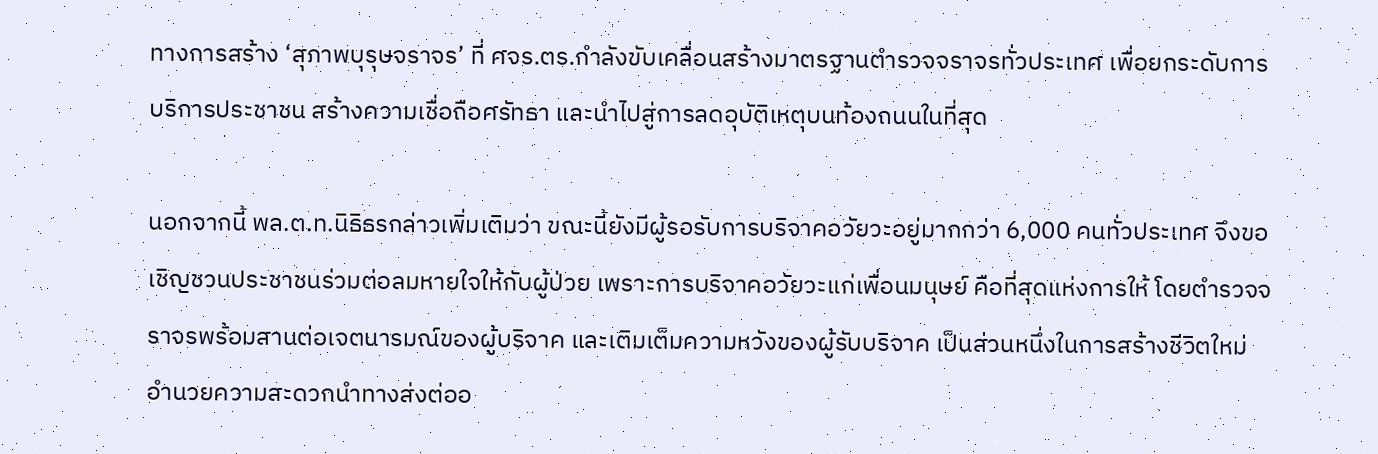ทางการสร้าง ‘สุภาพบุรุษจราจร’ ที่ ศจร.ตร.กำลังขับเคลื่อนสร้างมาตรฐานตำรวจจราจรทั่วประเทศ เพื่อยกระดับการบริการประชาชน สร้างความเชื่อถือศรัทธา และนำไปสู่การลดอุบัติเหตุบนท้องถนนในที่สุด

นอกจากนี้ พล.ต.ท.นิธิธรกล่าวเพิ่มเติมว่า ขณะนี้ยังมีผู้รอรับการบริจาคอวัยวะอยู่มากกว่า 6,000 คนทั่วประเทศ จึงขอเชิญชวนประชาชนร่วมต่อลมหายใจให้กับผู้ป่วย เพราะการบริจาคอวัยวะแก่เพื่อนมนุษย์ คือที่สุดแห่งการให้ โดยตำรวจจราจรพร้อมสานต่อเจตนารมณ์ของผู้บริจาค และเติมเต็มความหวังของผู้รับบริจาค เป็นส่วนหนึ่งในการสร้างชีวิตใหม่ อำนวยความสะดวกนำทางส่งต่ออ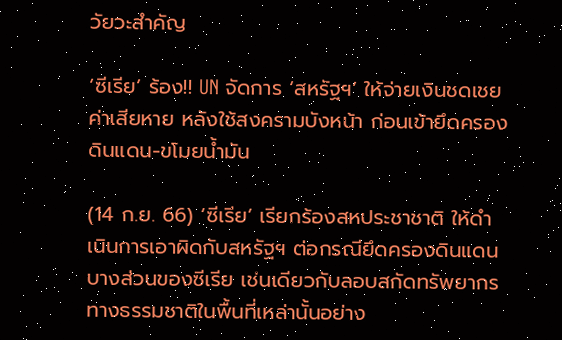วัยวะสำคัญ

‘ซีเรีย’ ร้อง!! UN จัดการ ‘สหรัฐฯ’ ให้จ่ายเงินชดเชยค่าเสียหาย หลังใช้สงครามบังหน้า ก่อนเข้ายึดครองดินแดน-ขโมยน้ำมัน

(14 ก.ย. 66) ‘ซีเรีย’ เรียกร้องสหประชาชาติ ให้ดำเนินการเอาผิดกับสหรัฐฯ ต่อกรณียึดครองดินแดนบางส่วนของซีเรีย เช่นเดียวกับลอบสกัดทรัพยากรทางธรรมชาติในพื้นที่เหล่านั้นอย่าง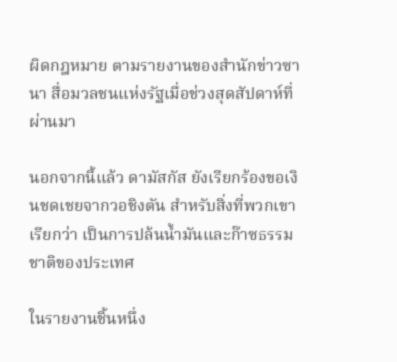ผิดกฎหมาย ตามรายงานของสำนักข่าวซานา สื่อมวลชนแห่งรัฐเมื่อช่วงสุดสัปดาห์ที่ผ่านมา

นอกจากนี้แล้ว ดามัสกัส ยังเรียกร้องขอเงินชดเชยจากวอชิงตัน สำหรับสิ่งที่พวกเขาเรียกว่า เป็นการปล้นน้ำมันและก๊าซธรรมชาติของประเทศ

ในรายงานชิ้นหนึ่ง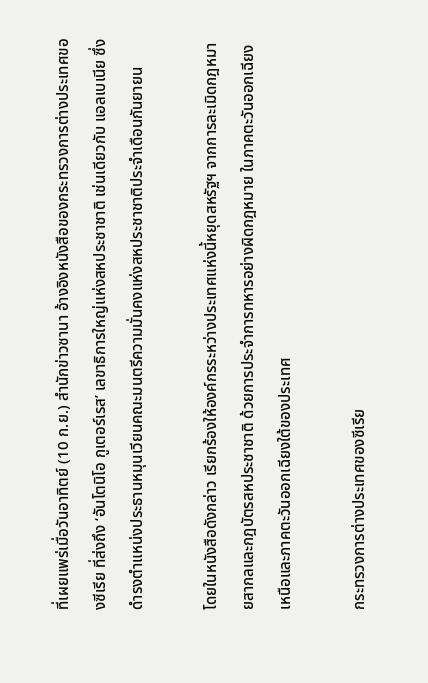ที่เผยแพร่เมื่อวันอาทิตย์ (10 ก.ย.) สำนักข่าวซานา อ้างอิงหนังสือของกระทรวงการต่างประเทศของซีเรีย ที่ส่งถึง ‘อันโตนิโอ กูเตอร์เรส’ เลขาธิการใหญ่แห่งสหประชาชาติ เช่นเดียวกับ แอลเบเนีย ซึ่งดำรงตำแหน่งประธานหมุนเวียนคณะมนตรีความมั่นคงแห่งสหประชาชาติประจำเดือนกันยายน

โดยในหนังสือดังกล่าว เรียกร้องให้องค์กรระหว่างประเทศแห่งนี้หยุดสหรัฐฯ จากการละเมิดกฎหมายสากลและกฎบัตรสหประชาชาติ ด้วยการประจำการทหารอย่างผิดกฎหมาย ในภาคตะวันออกเฉียงเหนือและภาคตะวันออกเฉียงใต้ของประเทศ

กระทรวงการต่างประเทศของซีเรีย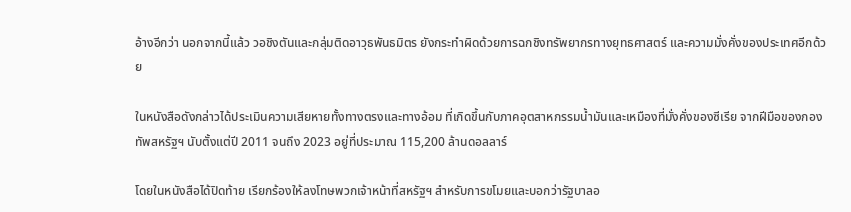อ้างอีกว่า นอกจากนี้แล้ว วอชิงตันและกลุ่มติดอาวุธพันธมิตร ยังกระทำผิดด้วยการฉกชิงทรัพยากรทางยุทธศาสตร์ และความมั่งคั่งของประเทศอีกด้วย

ในหนังสือดังกล่าวได้ประเมินความเสียหายทั้งทางตรงและทางอ้อม ที่เกิดขึ้นกับภาคอุตสาหกรรมน้ำมันและเหมืองที่มั่งคั่งของซีเรีย จากฝีมือของกองทัพสหรัฐฯ นับตั้งแต่ปี 2011 จนถึง 2023 อยู่ที่ประมาณ 115,200 ล้านดอลลาร์

โดยในหนังสือได้ปิดท้าย เรียกร้องให้ลงโทษพวกเจ้าหน้าที่สหรัฐฯ สำหรับการขโมยและบอกว่ารัฐบาลอ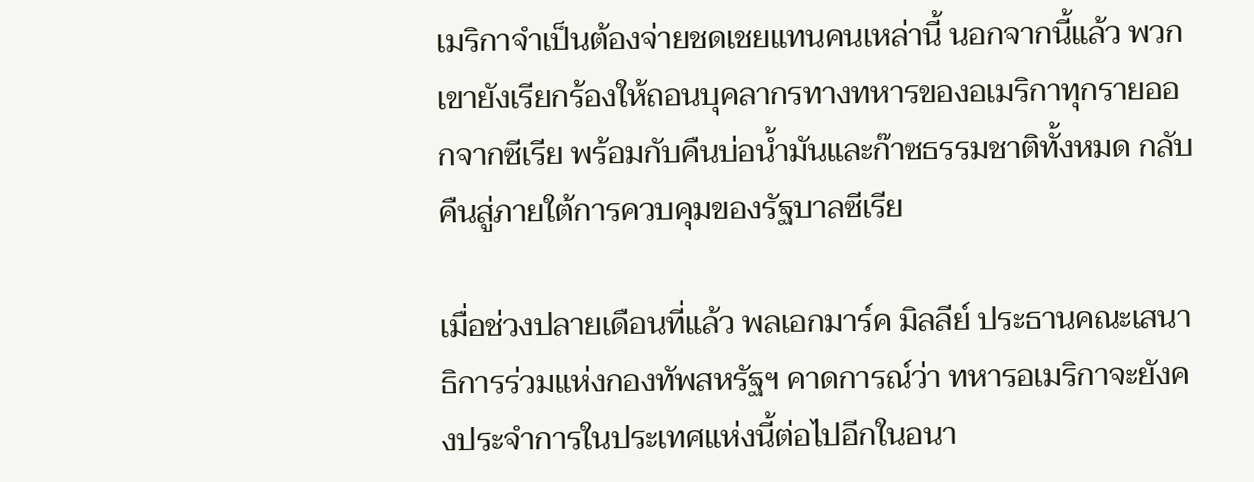เมริกาจำเป็นต้องจ่ายชดเชยแทนคนเหล่านี้ นอกจากนี้แล้ว พวกเขายังเรียกร้องให้ถอนบุคลากรทางทหารของอเมริกาทุกรายออกจากซีเรีย พร้อมกับคืนบ่อน้ำมันและก๊าซธรรมชาติทั้งหมด กลับคืนสู่ภายใต้การควบคุมของรัฐบาลซีเรีย

เมื่อช่วงปลายเดือนที่แล้ว พลเอกมาร์ค มิลลีย์ ประธานคณะเสนาธิการร่วมแห่งกองทัพสหรัฐฯ คาดการณ์ว่า ทหารอเมริกาจะยังคงประจำการในประเทศแห่งนี้ต่อไปอีกในอนา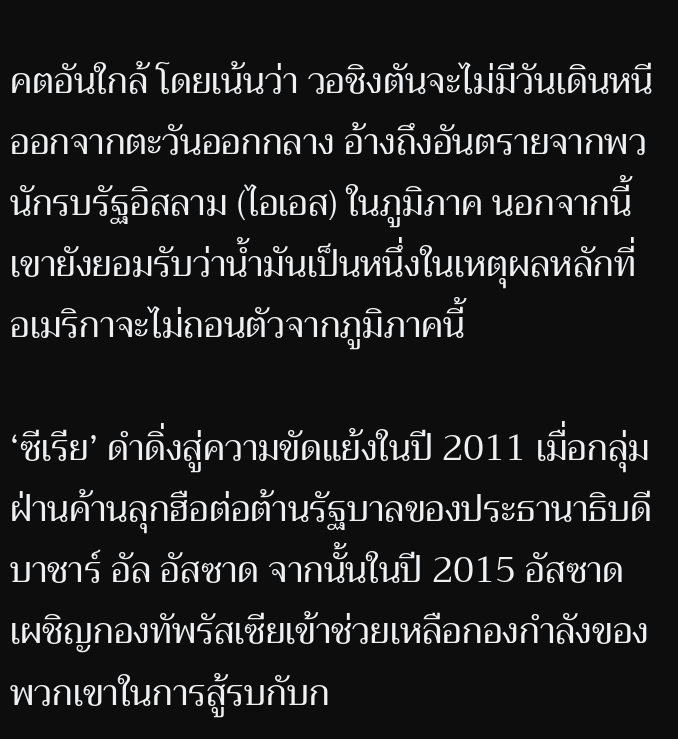คตอันใกล้ โดยเน้นว่า วอชิงตันจะไม่มีวันเดินหนีออกจากตะวันออกกลาง อ้างถึงอันตรายจากพวนักรบรัฐอิสลาม (ไอเอส) ในภูมิภาค นอกจากนี้ เขายังยอมรับว่าน้ำมันเป็นหนึ่งในเหตุผลหลักที่อเมริกาจะไม่ถอนตัวจากภูมิภาคนี้

‘ซีเรีย’ ดำดิ่งสู่ความขัดแย้งในปี 2011 เมื่อกลุ่มฝ่านค้านลุกฮือต่อต้านรัฐบาลของประธานาธิบดีบาชาร์ อัล อัสซาด จากนั้นในปี 2015 อัสซาดเผชิญกองทัพรัสเซียเข้าช่วยเหลือกองกำลังของพวกเขาในการสู้รบกับก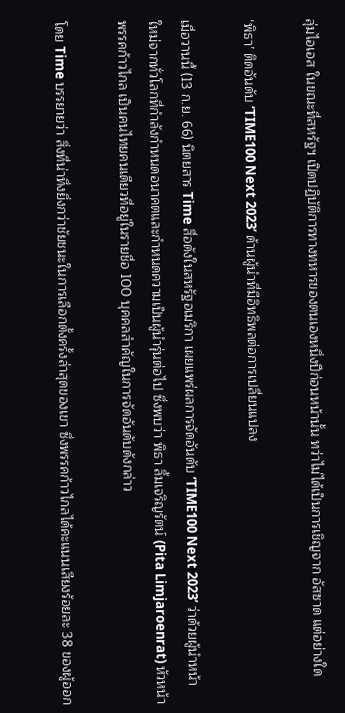ลุ่มไอเอส ในขณะที่สหรัฐฯ เปิดปฏิบัติการทางทหารของตนเองหนึ่งปีก่อนหน้านั้น ทว่าไม่ได้เป็นการเชิญจาก อัสซาด แต่อย่างใด

‘พิธา’ ติดอันดับ ‘TIME100 Next 2023’ ด้านผู้นำที่มีอิทธิพลต่อการเปลี่ยนแปลง

เมื่อวานนี้ (13 ก.ย. 66) นิตยสาร Time สื่อดังในสหรัฐอเมริกา เผยแพร่ผลการจัดอันดับ ‘TIME100 Next 2023’ ว่าด้วยผู้นำหน้าใหม่จากทั่วโลกที่กำลังกำหนดอนาคตและกำหนดความเป็นผู้นำรุ่นต่อไป ซึ่งพบว่า พิธา ลิ้มเจริญรัตน์ (Pita Limjaroenrat) หัวหน้าพรรคก้าวไกล เป็นคนไทยคนเดียวที่อยู่ในรายชื่อ 100 บุคคลสำคัญในการจัดอันดับดังกล่าว

โดย Time บรรยายว่า สิ่งที่น่าทึ่งยิ่งกว่าชัยชนะในการเลือกตั้งครั้งล่าสุดของเขา ซึ่งพรรคก้าวไกลได้คะแนนเสียงร้อยละ 38 ของผู้ออก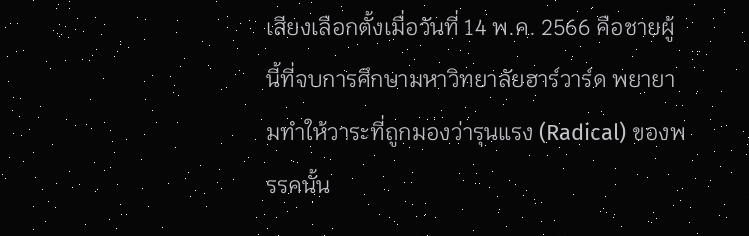เสียงเลือกตั้งเมื่อวันที่ 14 พ.ค. 2566 คือชายผู้นี้ที่จบการศึกษามหาวิทยาลัยฮาร์วาร์ด พยายามทำให้วาระที่ถูกมองว่ารุนแรง (Radical) ของพรรคนั้น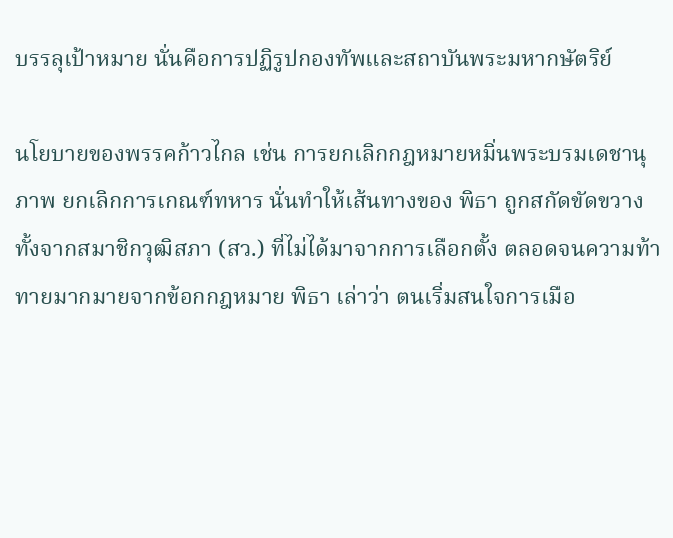บรรลุเป้าหมาย นั่นคือการปฏิรูปกองทัพและสถาบันพระมหากษัตริย์

นโยบายของพรรคก้าวไกล เช่น การยกเลิกกฎหมายหมิ่นพระบรมเดชานุภาพ ยกเลิกการเกณฑ์ทหาร นั่นทำให้เส้นทางของ พิธา ถูกสกัดขัดขวางทั้งจากสมาชิกวุฒิสภา (สว.) ที่ไม่ได้มาจากการเลือกตั้ง ตลอดจนความท้าทายมากมายจากข้อกกฎหมาย พิธา เล่าว่า ตนเริ่มสนใจการเมือ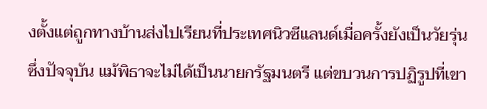งตั้งแต่ถูกทางบ้านส่งไปเรียนที่ประเทศนิวซีแลนด์เมื่อครั้งยังเป็นวัยรุ่น ซึ่งปัจจุบัน แม้พิธาจะไม่ได้เป็นนายกรัฐมนตรี แต่ขบวนการปฏิรูปที่เขา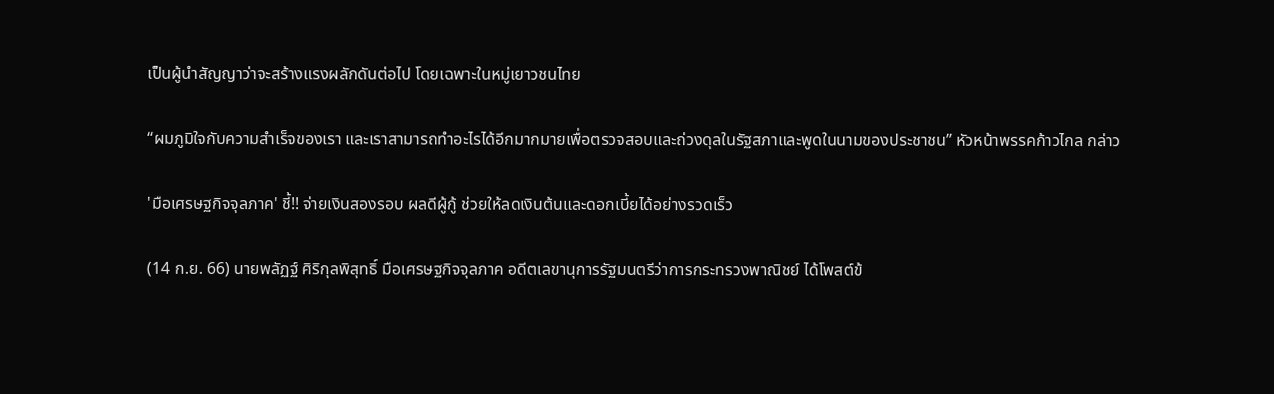เป็นผู้นำสัญญาว่าจะสร้างแรงผลักดันต่อไป โดยเฉพาะในหมู่เยาวชนไทย

“ผมภูมิใจกับความสำเร็จของเรา และเราสามารถทำอะไรได้อีกมากมายเพื่อตรวจสอบและถ่วงดุลในรัฐสภาและพูดในนามของประชาชน” หัวหน้าพรรคก้าวไกล กล่าว

'มือเศรษฐกิจจุลภาค' ชี้!! จ่ายเงินสองรอบ ผลดีผู้กู้ ช่วยให้ลดเงินต้นและดอกเบี้ยได้อย่างรวดเร็ว

(14 ก.ย. 66) นายพลัฏฐ์ ศิริกุลพิสุทธิ์ มือเศรษฐกิจจุลภาค อดีตเลขานุการรัฐมนตรีว่าการกระทรวงพาณิชย์ ได้โพสต์ข้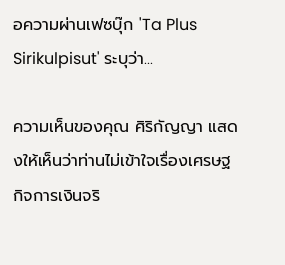อความผ่านเฟซบุ๊ก 'Ta Plus Sirikulpisut' ระบุว่า...

ความเห็นของคุณ ศิริกัญญา แสดงให้เห็นว่าท่านไม่เข้าใจเรื่องเศรษฐกิจการเงินจริ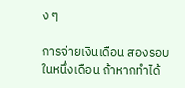ง ๆ

การจ่ายเงินเดือน สองรอบในหนึ่งเดือน ถ้าหากทำได้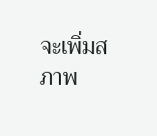จะเพิ่มสภาพ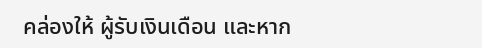คล่องให้ ผู้รับเงินเดือน และหาก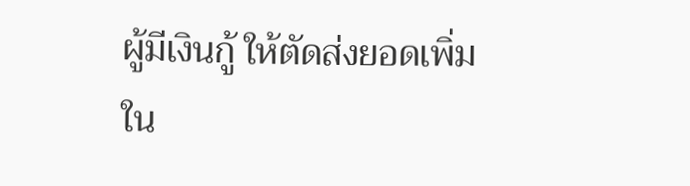ผู้มีเงินกู้ ให้ตัดส่งยอดเพิ่มใน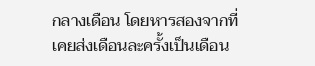กลางเดือน โดยหารสองจากที่เคยส่งเดือนละครั้งเป็นเดือน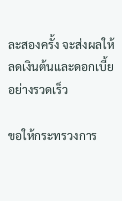ละสองครั้ง จะส่งผลให้ลดเงินต้นและดอกเบี้ยอย่างรวดเร็ว

ขอให้กระทรวงการ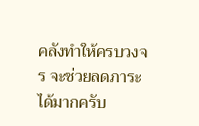คลังทำให้ครบวงจร จะช่วยลดภาระได้มากครับ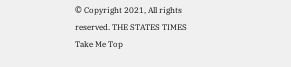© Copyright 2021, All rights reserved. THE STATES TIMES
Take Me Top